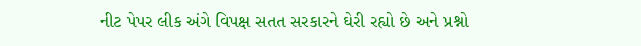નીટ પેપર લીક અંગે વિપક્ષ સતત સરકારને ઘેરી રહ્યો છે અને પ્રશ્નો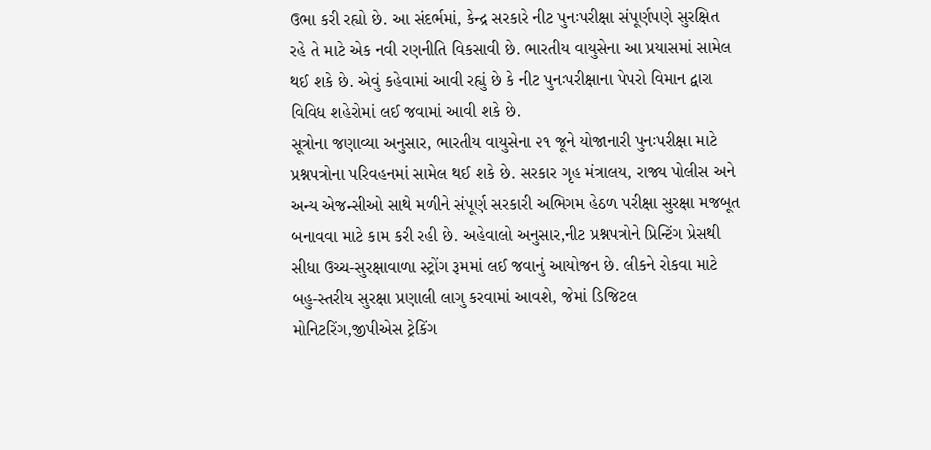ઉભા કરી રહ્યો છે. આ સંદર્ભમાં, કેન્દ્ર સરકારે નીટ પુનઃપરીક્ષા સંપૂર્ણપણે સુરક્ષિત રહે તે માટે એક નવી રણનીતિ વિકસાવી છે. ભારતીય વાયુસેના આ પ્રયાસમાં સામેલ થઈ શકે છે. એવું કહેવામાં આવી રહ્યું છે કે નીટ પુનઃપરીક્ષાના પેપરો વિમાન દ્વારા વિવિધ શહેરોમાં લઈ જવામાં આવી શકે છે.
સૂત્રોના જણાવ્યા અનુસાર, ભારતીય વાયુસેના ૨૧ જૂને યોજાનારી પુનઃપરીક્ષા માટે પ્રશ્નપત્રોના પરિવહનમાં સામેલ થઈ શકે છે. સરકાર ગૃહ મંત્રાલય, રાજ્ય પોલીસ અને અન્ય એજન્સીઓ સાથે મળીને સંપૂર્ણ સરકારી અભિગમ હેઠળ પરીક્ષા સુરક્ષા મજબૂત બનાવવા માટે કામ કરી રહી છે. અહેવાલો અનુસાર,નીટ પ્રશ્નપત્રોને પ્રિન્ટિંગ પ્રેસથી સીધા ઉચ્ચ-સુરક્ષાવાળા સ્ટ્રોંગ રૂમમાં લઈ જવાનું આયોજન છે. લીકને રોકવા માટે બહુ-સ્તરીય સુરક્ષા પ્રણાલી લાગુ કરવામાં આવશે, જેમાં ડિજિટલ મોનિટરિંગ,જીપીએસ ટ્રેકિંગ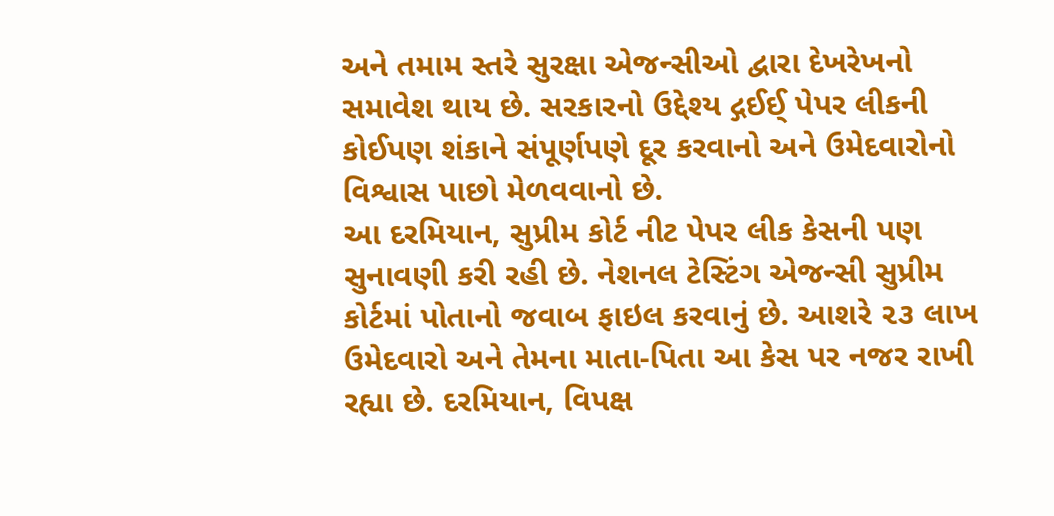અને તમામ સ્તરે સુરક્ષા એજન્સીઓ દ્વારા દેખરેખનો સમાવેશ થાય છે. સરકારનો ઉદ્દેશ્ય દ્ગઈઈ્‌ પેપર લીકની કોઈપણ શંકાને સંપૂર્ણપણે દૂર કરવાનો અને ઉમેદવારોનો વિશ્વાસ પાછો મેળવવાનો છે.
આ દરમિયાન, સુપ્રીમ કોર્ટ નીટ પેપર લીક કેસની પણ સુનાવણી કરી રહી છે. નેશનલ ટેસ્ટિંગ એજન્સી સુપ્રીમ કોર્ટમાં પોતાનો જવાબ ફાઇલ કરવાનું છે. આશરે ૨૩ લાખ ઉમેદવારો અને તેમના માતા-પિતા આ કેસ પર નજર રાખી રહ્યા છે. દરમિયાન, વિપક્ષ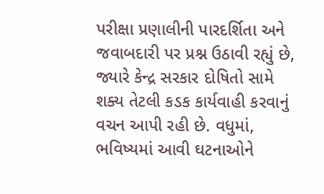પરીક્ષા પ્રણાલીની પારદર્શિતા અને જવાબદારી પર પ્રશ્ન ઉઠાવી રહ્યું છે, જ્યારે કેન્દ્ર સરકાર દોષિતો સામે શક્ય તેટલી કડક કાર્યવાહી કરવાનું વચન આપી રહી છે. વધુમાં, ભવિષ્યમાં આવી ઘટનાઓને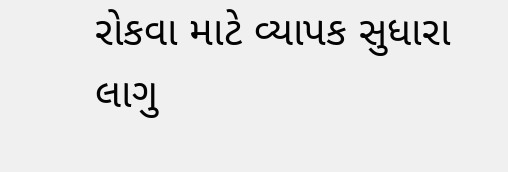રોકવા માટે વ્યાપક સુધારા લાગુ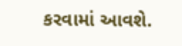કરવામાં આવશે.